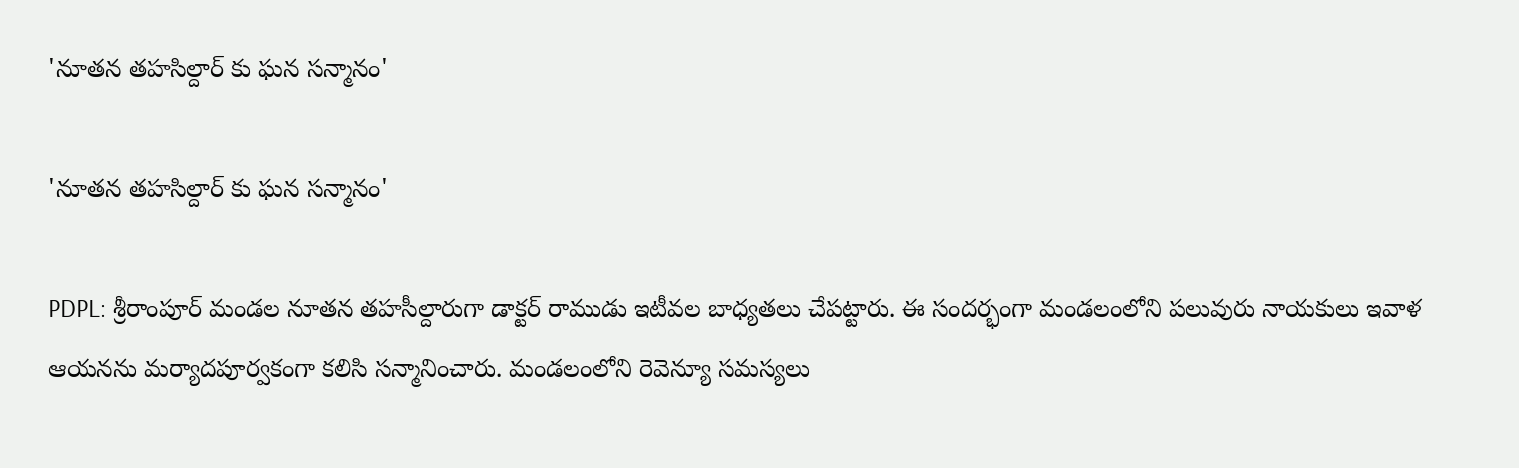'నూతన తహసిల్దార్ కు ఘన సన్మానం'

'నూతన తహసిల్దార్ కు ఘన సన్మానం'

PDPL: శ్రీరాంపూర్ మండల నూతన తహసీల్దారుగా డాక్టర్ రాముడు ఇటీవల బాధ్యతలు చేపట్టారు. ఈ సందర్భంగా మండలంలోని పలువురు నాయకులు ఇవాళ ఆయనను మర్యాదపూర్వకంగా కలిసి సన్మానించారు. మండలంలోని రెవెన్యూ సమస్యలు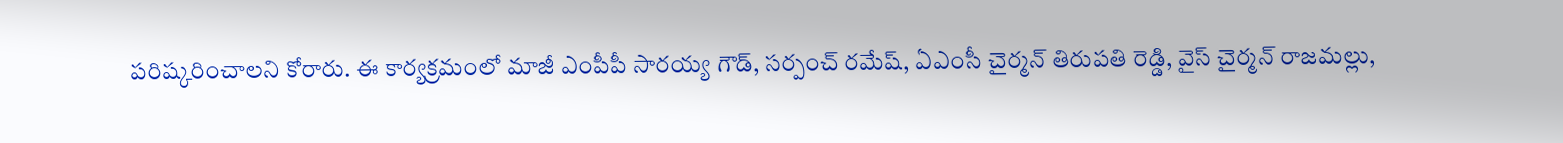పరిష్కరించాలని కోరారు. ఈ కార్యక్రమంలో మాజీ ఎంపీపీ సారయ్య గౌడ్, సర్పంచ్ రమేష్, ఏఎంసీ చైర్మన్ తిరుపతి రెడ్డి, వైస్ చైర్మన్ రాజమల్లు,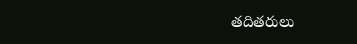తదితరులు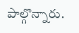పాల్గొన్నారు.